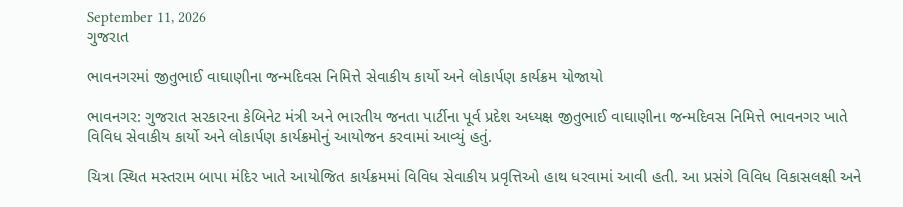September 11, 2026
ગુજરાત

ભાવનગરમાં જીતુભાઈ વાઘાણીના જન્મદિવસ નિમિત્તે સેવાકીય કાર્યો અને લોકાર્પણ કાર્યક્રમ યોજાયો

ભાવનગર: ગુજરાત સરકારના કેબિનેટ મંત્રી અને ભારતીય જનતા પાર્ટીના પૂર્વ પ્રદેશ અધ્યક્ષ જીતુભાઈ વાઘાણીના જન્મદિવસ નિમિત્તે ભાવનગર ખાતે વિવિધ સેવાકીય કાર્યો અને લોકાર્પણ કાર્યક્રમોનું આયોજન કરવામાં આવ્યું હતું.

ચિત્રા સ્થિત મસ્તરામ બાપા મંદિર ખાતે આયોજિત કાર્યક્રમમાં વિવિધ સેવાકીય પ્રવૃત્તિઓ હાથ ધરવામાં આવી હતી. આ પ્રસંગે વિવિધ વિકાસલક્ષી અને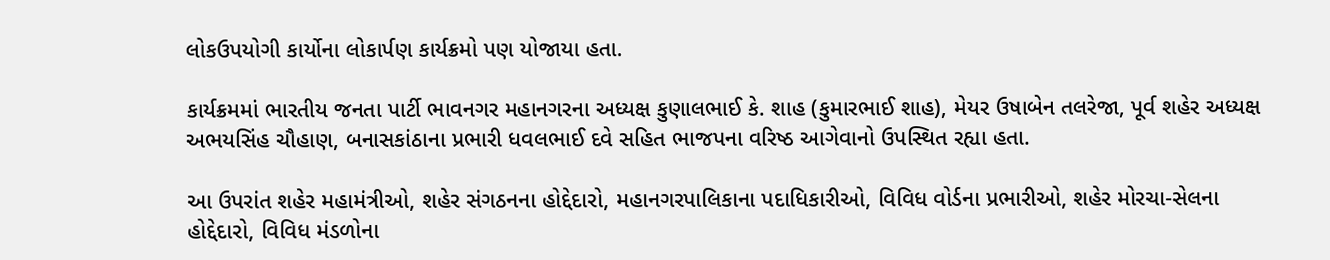લોકઉપયોગી કાર્યોના લોકાર્પણ કાર્યક્રમો પણ યોજાયા હતા.

કાર્યક્રમમાં ભારતીય જનતા પાર્ટી ભાવનગર મહાનગરના અધ્યક્ષ કુણાલભાઈ કે. શાહ (કુમારભાઈ શાહ), મેયર ઉષાબેન તલરેજા, પૂર્વ શહેર અધ્યક્ષ અભયસિંહ ચૌહાણ, બનાસકાંઠાના પ્રભારી ધવલભાઈ દવે સહિત ભાજપના વરિષ્ઠ આગેવાનો ઉપસ્થિત રહ્યા હતા.

આ ઉપરાંત શહેર મહામંત્રીઓ, શહેર સંગઠનના હોદ્દેદારો, મહાનગરપાલિકાના પદાધિકારીઓ, વિવિધ વોર્ડના પ્રભારીઓ, શહેર મોરચા-સેલના હોદ્દેદારો, વિવિધ મંડળોના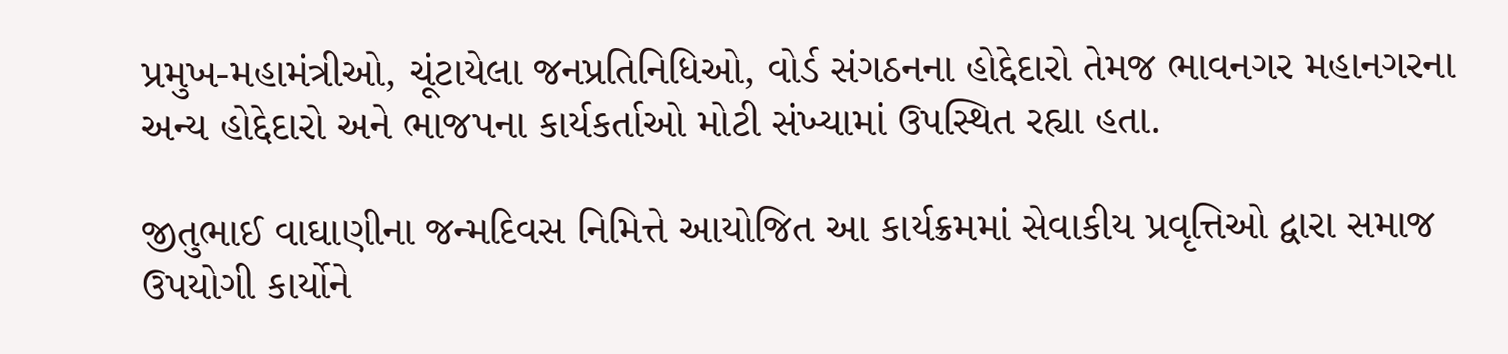પ્રમુખ-મહામંત્રીઓ, ચૂંટાયેલા જનપ્રતિનિધિઓ, વોર્ડ સંગઠનના હોદ્દેદારો તેમજ ભાવનગર મહાનગરના અન્ય હોદ્દેદારો અને ભાજપના કાર્યકર્તાઓ મોટી સંખ્યામાં ઉપસ્થિત રહ્યા હતા.

જીતુભાઈ વાઘાણીના જન્મદિવસ નિમિત્તે આયોજિત આ કાર્યક્રમમાં સેવાકીય પ્રવૃત્તિઓ દ્વારા સમાજ ઉપયોગી કાર્યોને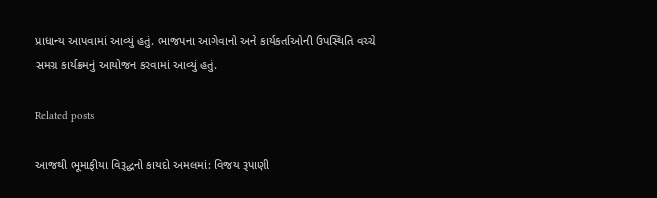પ્રાધાન્ય આપવામાં આવ્યું હતું. ભાજપના આગેવાનો અને કાર્યકર્તાઓની ઉપસ્થિતિ વચ્ચે સમગ્ર કાર્યક્રમનું આયોજન કરવામાં આવ્યું હતું.

Related posts

આજથી ભૂમાફીયા વિરૂદ્ધનો કાયદો અમલમાં: વિજય રૂપાણી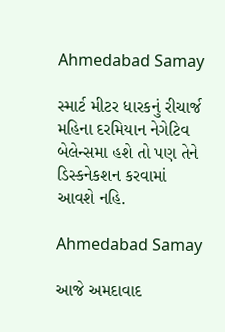Ahmedabad Samay

સ્‍માર્ટ મીટર ધારકનું રીચાર્જ મહિના દરમિયાન નેગેટિવ બેલેન્‍સમા હશે તો પણ તેને ડિસ્‍કનેકશન કરવામાં આવશે નહિ.

Ahmedabad Samay

આજે અમદાવાદ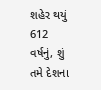શહેર થયું 612 વર્ષનું, શું તમે દેશના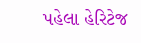પહેલા હેરિટેજ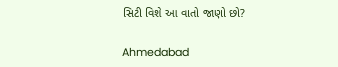સિટી વિશે આ વાતો જાણો છો?

Ahmedabad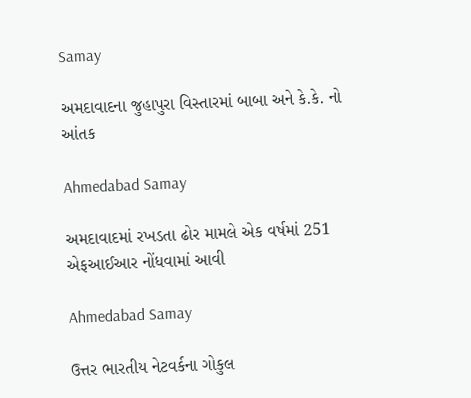Samay

અમદાવાદના જુહાપુરા વિસ્તારમાં બાબા અને કે.કે. નો આંતક

Ahmedabad Samay

અમદાવાદમાં રખડતા ઢોર મામલે એક વર્ષમાં 251 એફઆઈઆર નોંધવામાં આવી

Ahmedabad Samay

ઉત્તર ભારતીય નેટવર્કના ગોકુલ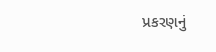પ્રકરણનું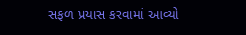સફળ પ્રયાસ કરવામાં આવ્યો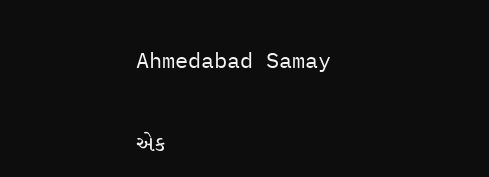Ahmedabad Samay

એક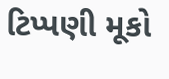ટિપ્પણી મૂકો